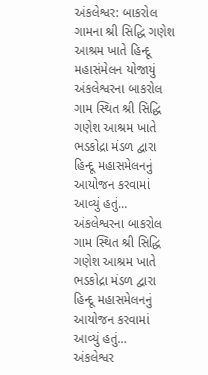અંકલેશ્વર: બાકરોલ ગામના શ્રી સિદ્ધિ ગણેશ આશ્રમ ખાતે હિન્દૂ મહાસંમેલન યોજાયું
અંકલેશ્વરના બાકરોલ ગામ સ્થિત શ્રી સિદ્ધિ ગણેશ આશ્રમ ખાતે ભડકોદ્રા મંડળ દ્વારા હિન્દૂ મહાસમેલનનું આયોજન કરવામાં આવ્યું હતું…
અંકલેશ્વરના બાકરોલ ગામ સ્થિત શ્રી સિદ્ધિ ગણેશ આશ્રમ ખાતે ભડકોદ્રા મંડળ દ્વારા હિન્દૂ મહાસમેલનનું આયોજન કરવામાં આવ્યું હતું…
અંકલેશ્વર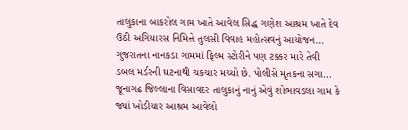તાલુકાના બાકરોલ ગામ ખાતે આવેલ સિદ્ધ ગણેશ આશ્રમ ખાતે દેવ ઉઠી અગિયારસ નિમિત્તે તુલસી વિવાહ મહોત્સવનું આયોજન…
ગુજરાતના નાનકડા ગામમાં ફિલ્મ સ્ટોરીને પણ ટક્કર મારે તેવી ડબલ મર્ડરની ઘટનાથી ચકચાર મચ્યો છે. પોલીસે મૃતકના સગા…
જૂનાગઢ જિલ્લાના વિસાવદર તાલુકાનું નાનું એવું શોભાવડલા ગામ કે જ્યાં ખોડીયાર આશ્રમ આવેલો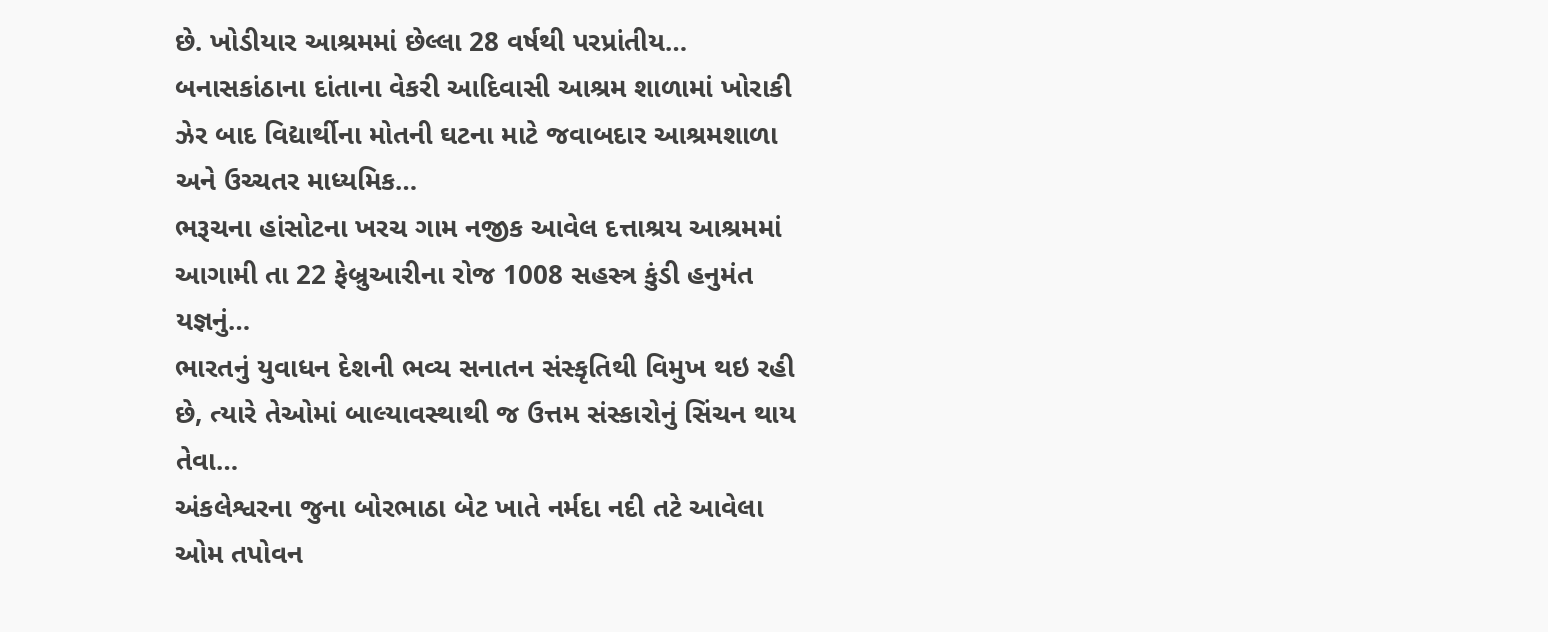છે. ખોડીયાર આશ્રમમાં છેલ્લા 28 વર્ષથી પરપ્રાંતીય…
બનાસકાંઠાના દાંતાના વેકરી આદિવાસી આશ્રમ શાળામાં ખોરાકી ઝેર બાદ વિદ્યાર્થીના મોતની ઘટના માટે જવાબદાર આશ્રમશાળા અને ઉચ્ચતર માધ્યમિક…
ભરૂચના હાંસોટના ખરચ ગામ નજીક આવેલ દત્તાશ્રય આશ્રમમાં આગામી તા 22 ફેબ્રુઆરીના રોજ 1008 સહસ્ત્ર કુંડી હનુમંત યજ્ઞનું…
ભારતનું યુવાધન દેશની ભવ્ય સનાતન સંસ્કૃતિથી વિમુખ થઇ રહી છે, ત્યારે તેઓમાં બાલ્યાવસ્થાથી જ ઉત્તમ સંસ્કારોનું સિંચન થાય તેવા…
અંકલેશ્વરના જુના બોરભાઠા બેટ ખાતે નર્મદા નદી તટે આવેલા ઓમ તપોવન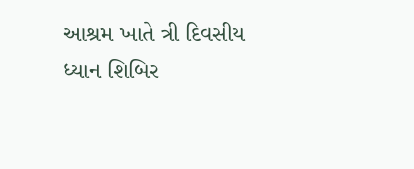આશ્રમ ખાતે ત્રી દિવસીય ધ્યાન શિબિર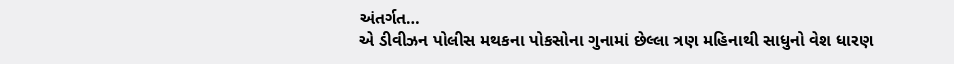અંતર્ગત…
એ ડીવીઝન પોલીસ મથકના પોકસોના ગુનામાં છેલ્લા ત્રણ મહિનાથી સાધુનો વેશ ધારણ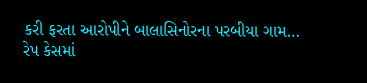કરી ફરતા આરોપીને બાલાસિનોરના પરબીયા ગામ…
રેપ કેસમાં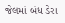જેલમાં બંધ ડેરા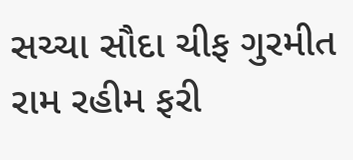સચ્ચા સૌદા ચીફ ગુરમીત રામ રહીમ ફરી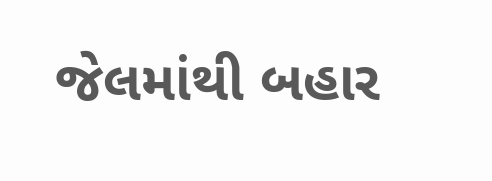જેલમાંથી બહાર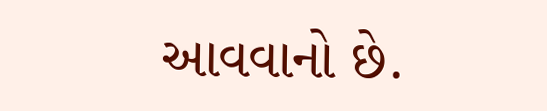આવવાનો છે.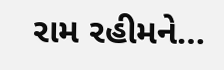રામ રહીમને…